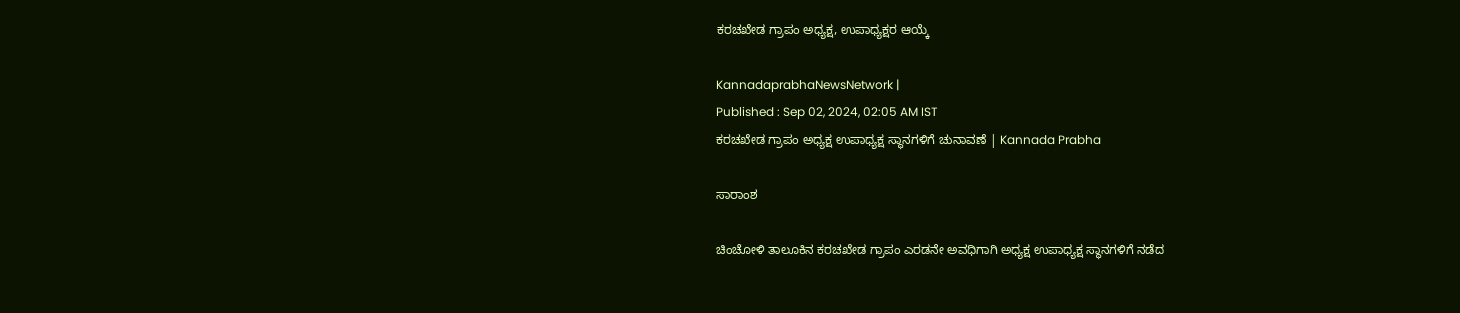ಕರಚಖೇಡ ಗ್ರಾಪಂ ಅಧ್ಯಕ್ಷ, ಉಪಾಧ್ಯಕ್ಷರ ಆಯ್ಕೆ

KannadaprabhaNewsNetwork |
Published : Sep 02, 2024, 02:05 AM IST
ಕರಚಖೇಡ ಗ್ರಾಪಂ ಅಧ್ಯಕ್ಷ ಉಪಾಧ್ಯಕ್ಷ ಸ್ಥಾನಗಳಿಗೆ ಚುನಾವಣೆ | Kannada Prabha

ಸಾರಾಂಶ

ಚಿಂಚೋಳಿ ತಾಲೂಕಿನ ಕರಚಖೇಡ ಗ್ರಾಪಂ ಎರಡನೇ ಅವಧಿಗಾಗಿ ಅಧ್ಯಕ್ಷ ಉಪಾಧ್ಯಕ್ಷ ಸ್ಥಾನಗಳಿಗೆ ನಡೆದ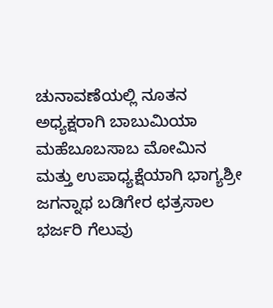ಚುನಾವಣೆಯಲ್ಲಿ ನೂತನ ಅಧ್ಯಕ್ಷರಾಗಿ ಬಾಬುಮಿಯಾ ಮಹೆಬೂಬಸಾಬ ಮೋಮಿನ ಮತ್ತು ಉಪಾಧ್ಯಕ್ಷೆಯಾಗಿ ಭಾಗ್ಯಶ್ರೀ ಜಗನ್ನಾಥ ಬಡಿಗೇರ ಛತ್ರಸಾಲ ಭರ್ಜರಿ ಗೆಲುವು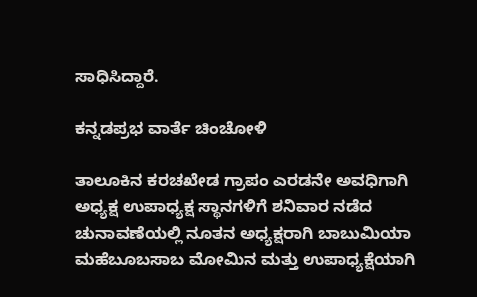ಸಾಧಿಸಿದ್ದಾರೆ.

ಕನ್ನಡಪ್ರಭ ವಾರ್ತೆ ಚಿಂಚೋಳಿ

ತಾಲೂಕಿನ ಕರಚಖೇಡ ಗ್ರಾಪಂ ಎರಡನೇ ಅವಧಿಗಾಗಿ ಅಧ್ಯಕ್ಷ ಉಪಾಧ್ಯಕ್ಷ ಸ್ಥಾನಗಳಿಗೆ ಶನಿವಾರ ನಡೆದ ಚುನಾವಣೆಯಲ್ಲಿ ನೂತನ ಅಧ್ಯಕ್ಷರಾಗಿ ಬಾಬುಮಿಯಾ ಮಹೆಬೂಬಸಾಬ ಮೋಮಿನ ಮತ್ತು ಉಪಾಧ್ಯಕ್ಷೆಯಾಗಿ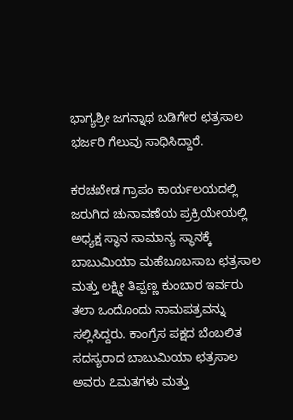ಭಾಗ್ಯಶ್ರೀ ಜಗನ್ನಾಥ ಬಡಿಗೇರ ಛತ್ರಸಾಲ ಭರ್ಜರಿ ಗೆಲುವು ಸಾಧಿಸಿದ್ದಾರೆ.

ಕರಚಖೇಡ ಗ್ರಾಪಂ ಕಾರ್ಯಲಯದಲ್ಲಿ ಜರುಗಿದ ಚುನಾವಣೆಯ ಪ್ರಕ್ರಿಯೇಯಲ್ಲಿ ಅಧ್ಯಕ್ಷ ಸ್ಥಾನ ಸಾಮಾನ್ಯ ಸ್ಥಾನಕ್ಕೆ ಬಾಬುಮಿಯಾ ಮಹೆಬೂಬಸಾಬ ಛತ್ರಸಾಲ ಮತ್ತು ಲಕ್ಷ್ಮೀ ತಿಪ್ಪಣ್ಣ ಕುಂಬಾರ ಇರ್ವರು ತಲಾ ಒಂದೊಂದು ನಾಮಪತ್ರವನ್ನು ಸಲ್ಲಿಸಿದ್ದರು. ಕಾಂಗ್ರೆಸ ಪಕ್ಷದ ಬೆಂಬಲಿತ ಸದಸ್ಯರಾದ ಬಾಬುಮಿಯಾ ಛತ್ರಸಾಲ ಅವರು ೭ಮತಗಳು ಮತ್ತು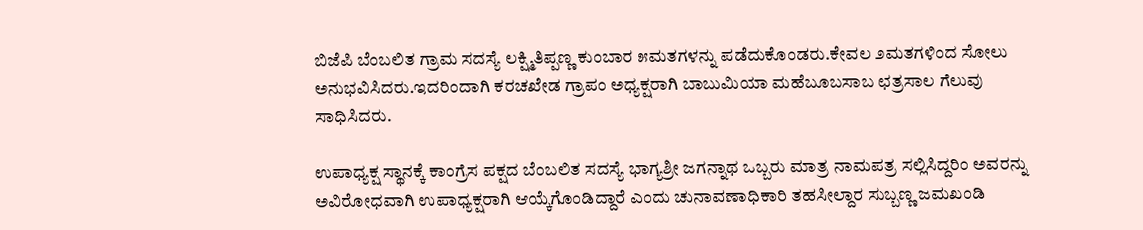ಬಿಜೆಪಿ ಬೆಂಬಲಿತ ಗ್ರಾಮ ಸದಸ್ಯೆ ಲಕ್ಷ್ಮಿತಿಪ್ಪಣ್ಣ ಕುಂಬಾರ ೫ಮತಗಳನ್ನು ಪಡೆದುಕೊಂಡರು.ಕೇವಲ ೨ಮತಗಳಿಂದ ಸೋಲು ಅನುಭವಿಸಿದರು.ಇದರಿಂದಾಗಿ ಕರಚಖೇಡ ಗ್ರಾಪಂ ಅಧ್ಯಕ್ಷರಾಗಿ ಬಾಬುಮಿಯಾ ಮಹೆಬೂಬಸಾಬ ಛತ್ರಸಾಲ ಗೆಲುವು ಸಾಧಿಸಿದರು.

ಉಪಾಧ್ಯಕ್ಷ ಸ್ಥಾನಕ್ಕೆ ಕಾಂಗ್ರೆಸ ಪಕ್ಷದ ಬೆಂಬಲಿತ ಸದಸ್ಯೆ ಭಾಗ್ಯಶ್ರೀ ಜಗನ್ನಾಥ ಒಬ್ಬರು ಮಾತ್ರ ನಾಮಪತ್ರ ಸಲ್ಲಿಸಿದ್ದರಿಂ ಅವರನ್ನು ಅವಿರೋಧವಾಗಿ ಉಪಾಧ್ಯಕ್ಷರಾಗಿ ಆಯ್ಕೆಗೊಂಡಿದ್ದಾರೆ ಎಂದು ಚುನಾವಣಾಧಿಕಾರಿ ತಹಸೀಲ್ದಾರ ಸುಬ್ಬಣ್ಣ ಜಮಖಂಡಿ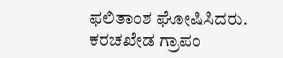ಫಲಿತಾಂಶ ಘೋಷಿಸಿದರು. ಕರಚಖೇಡ ಗ್ರಾಪಂ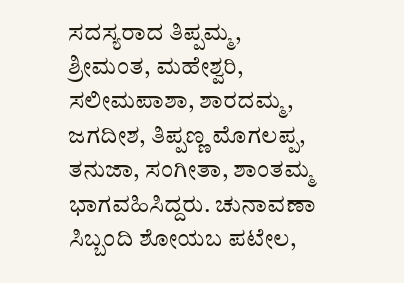ಸದಸ್ಯರಾದ ತಿಪ್ಪಮ್ಮ, ಶ್ರೀಮಂತ, ಮಹೇಶ್ವರಿ, ಸಲೀಮಪಾಶಾ, ಶಾರದಮ್ಮ, ಜಗದೀಶ, ತಿಪ್ಪಣ್ಣ ಮೊಗಲಪ್ಪ, ತನುಜಾ, ಸಂಗೀತಾ, ಶಾಂತಮ್ಮ ಭಾಗವಹಿಸಿದ್ದರು. ಚುನಾವಣಾ ಸಿಬ್ಬಂದಿ ಶೋಯಬ ಪಟೇಲ,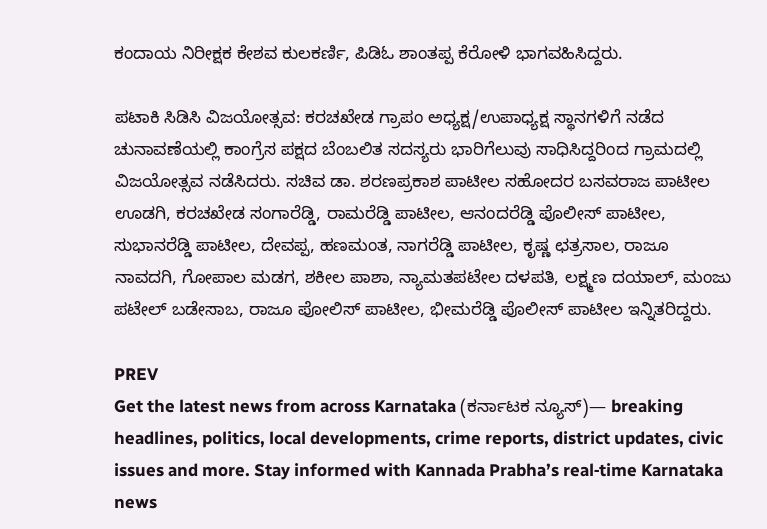ಕಂದಾಯ ನಿರೀಕ್ಷಕ ಕೇಶವ ಕುಲಕರ್ಣಿ, ಪಿಡಿಓ ಶಾಂತಪ್ಪ ಕೆರೋಳಿ ಭಾಗವಹಿಸಿದ್ದರು.

ಪಟಾಕಿ ಸಿಡಿಸಿ ವಿಜಯೋತ್ಸವ: ಕರಚಖೇಡ ಗ್ರಾಪಂ ಅಧ್ಯಕ್ಷ/ಉಪಾಧ್ಯಕ್ಷ ಸ್ಥಾನಗಳಿಗೆ ನಡೆದ ಚುನಾವಣೆಯಲ್ಲಿ ಕಾಂಗ್ರೆಸ ಪಕ್ಷದ ಬೆಂಬಲಿತ ಸದಸ್ಯರು ಭಾರಿಗೆಲುವು ಸಾಧಿಸಿದ್ದರಿಂದ ಗ್ರಾಮದಲ್ಲಿ ವಿಜಯೋತ್ಸವ ನಡೆಸಿದರು. ಸಚಿವ ಡಾ. ಶರಣಪ್ರಕಾಶ ಪಾಟೀಲ ಸಹೋದರ ಬಸವರಾಜ ಪಾಟೀಲ ಊಡಗಿ, ಕರಚಖೇಡ ಸಂಗಾರೆಡ್ಡಿ, ರಾಮರೆಡ್ಡಿ ಪಾಟೀಲ, ಆನಂದರೆಡ್ಡಿ ಪೊಲೀಸ್‌ ಪಾಟೀಲ, ಸುಭಾನರೆಡ್ಡಿ ಪಾಟೀಲ, ದೇವಪ್ಪ, ಹಣಮಂತ, ನಾಗರೆಡ್ಡಿ ಪಾಟೀಲ, ಕೃಷ್ಣ ಛತ್ರಸಾಲ, ರಾಜೂ ನಾವದಗಿ, ಗೋಪಾಲ ಮಡಗ, ಶಕೀಲ ಪಾಶಾ, ನ್ಯಾಮತಪಟೇಲ ದಳಪತಿ, ಲಕ್ಷ್ಮಣ ದಯಾಲ್, ಮಂಜು ಪಟೇಲ್ ಬಡೇಸಾಬ, ರಾಜೂ ಪೋಲಿಸ್‌ ಪಾಟೀಲ, ಭೀಮರೆಡ್ಡಿ ಪೊಲೀಸ್‌ ಪಾಟೀಲ ಇನ್ನಿತರಿದ್ದರು.

PREV
Get the latest news from across Karnataka (ಕರ್ನಾಟಕ ನ್ಯೂಸ್)— breaking headlines, politics, local developments, crime reports, district updates, civic issues and more. Stay informed with Kannada Prabha’s real‑time Karnataka news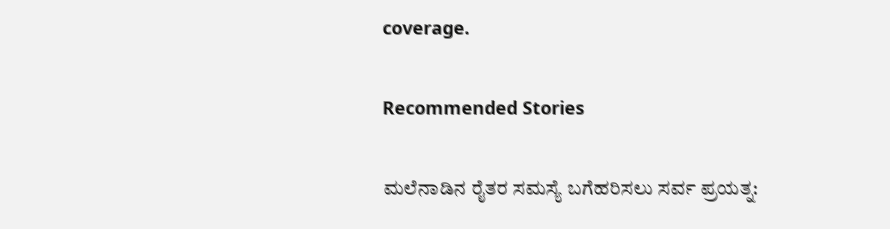coverage.

Recommended Stories

ಮಲೆನಾಡಿನ ರೈತರ ಸಮಸ್ಯೆ ಬಗೆಹರಿಸಲು ಸರ್ವ ಪ್ರಯತ್ನ: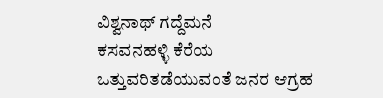ವಿಶ್ವನಾಥ್ ಗದ್ದೆಮನೆ
ಕಸವನಹಳ್ಳಿ ಕೆರೆಯ ಒತ್ತುವರಿತಡೆಯುವಂತೆ ಜನರ ಆಗ್ರಹ